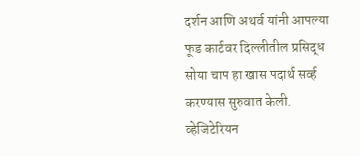दर्शन आणि अथर्व यांनी आपल्या फूड कार्टवर दिल्लीतील प्रसिद्ध सोया चाप हा खास पदार्थ सर्व्ह करण्यास सुरुवात केली. व्हेजिटेरियन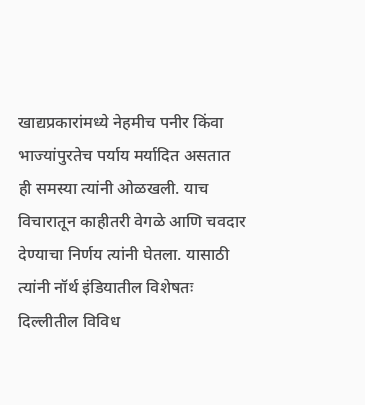खाद्यप्रकारांमध्ये नेहमीच पनीर किंवा भाज्यांपुरतेच पर्याय मर्यादित असतात ही समस्या त्यांनी ओळखली. याच विचारातून काहीतरी वेगळे आणि चवदार देण्याचा निर्णय त्यांनी घेतला. यासाठी त्यांनी नॉर्थ इंडियातील विशेषतः दिल्लीतील विविध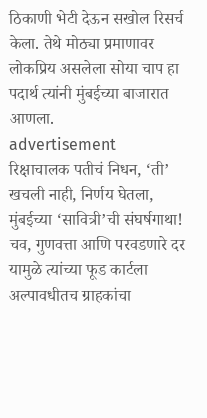ठिकाणी भेटी देऊन सखोल रिसर्च केला. तेथे मोठ्या प्रमाणावर लोकप्रिय असलेला सोया चाप हा पदार्थ त्यांनी मुंबईच्या बाजारात आणला.
advertisement
रिक्षाचालक पतीचं निधन, ‘ती’ खचली नाही, निर्णय घेतला, मुंबईच्या ‘सावित्री’ची संघर्षगाथा!
चव, गुणवत्ता आणि परवडणारे दर यामुळे त्यांच्या फूड कार्टला अल्पावधीतच ग्राहकांचा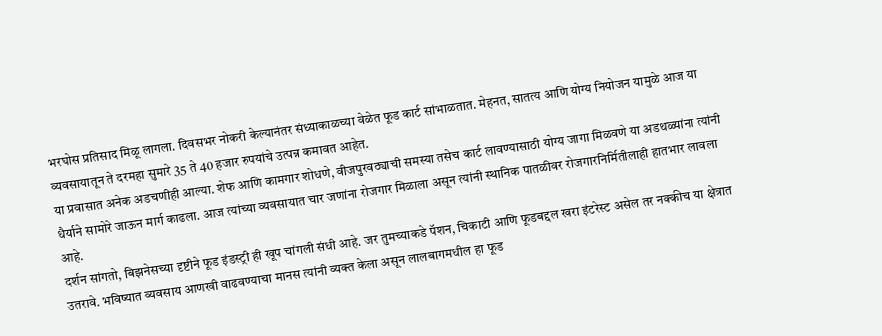भरघोस प्रतिसाद मिळू लागला. दिवसभर नोकरी केल्यानंतर संध्याकाळच्या वेळेत फूड कार्ट सांभाळतात. मेहनत, सातत्य आणि योग्य नियोजन यामुळे आज या व्यवसायातून ते दरमहा सुमारे 35 ते 40 हजार रुपयांचे उत्पन्न कमावत आहेत.
या प्रवासात अनेक अडचणीही आल्या. शेफ आणि कामगार शोधणे, वीजपुरवठ्याची समस्या तसेच कार्ट लावण्यासाठी योग्य जागा मिळवणे या अडथळ्यांना त्यांनी धैर्याने सामोरे जाऊन मार्ग काढला. आज त्यांच्या व्यवसायात चार जणांना रोजगार मिळाला असून त्यांनी स्थानिक पातळीवर रोजगारनिर्मितीलाही हातभार लावला आहे.
दर्शन सांगतो, बिझनेसच्या दृष्टीने फूड इंडस्ट्री ही खूप चांगली संधी आहे. जर तुमच्याकडे पॅशन, चिकाटी आणि फूडबद्दल खरा इंटरेस्ट असेल तर नक्कीच या क्षेत्रात उतरावे. भविष्यात व्यवसाय आणखी वाढवण्याचा मानस त्यांनी व्यक्त केला असून लालबागमधील हा फूड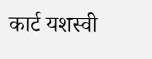कार्ट यशस्वी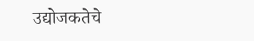उद्योजकतेचे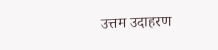उत्तम उदाहरण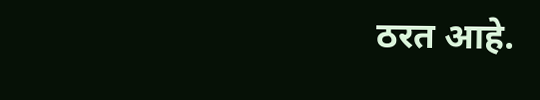ठरत आहे.